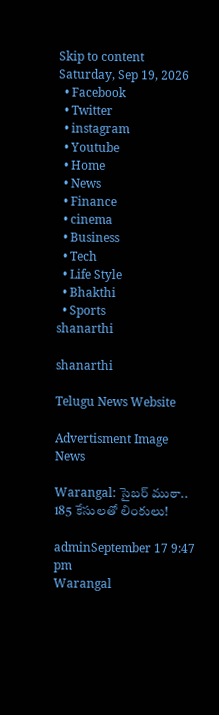Skip to content
Saturday, Sep 19, 2026
  • Facebook
  • Twitter
  • instagram
  • Youtube
  • Home
  • News
  • Finance
  • cinema
  • Business
  • Tech
  • Life Style
  • Bhakthi
  • Sports
shanarthi

shanarthi

Telugu News Website

Advertisment Image
News

Warangal: సైబర్ ముఠా.. 185 కేసులతో లింకులు!

adminSeptember 17 9:47 pm
Warangal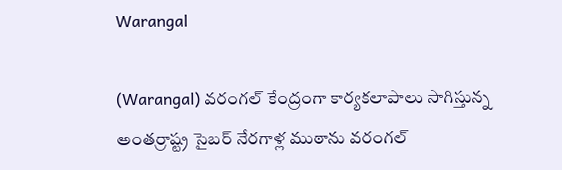Warangal

(Warangal) వరంగల్ కేంద్రంగా కార్యకలాపాలు సాగిస్తున్న అంతర్రాష్ట్ర సైబర్ నేరగాళ్ల ముఠాను వరంగల్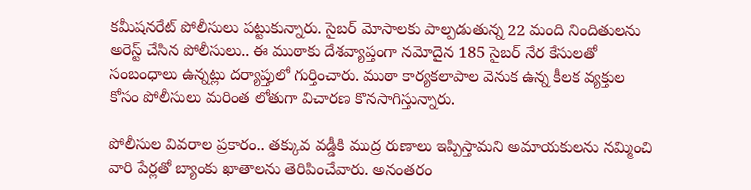కమీషనరేట్ పోలీసులు పట్టుకున్నారు. సైబర్ మోసాలకు పాల్పడుతున్న 22 మంది నిందితులను అరెస్ట్ చేసిన పోలీసులు.. ఈ ముఠాకు దేశవ్యాప్తంగా నమోదైన 185 సైబర్ నేర కేసులతో సంబంధాలు ఉన్నట్లు దర్యాప్తులో గుర్తించారు. ముఠా కార్యకలాపాల వెనుక ఉన్న కీలక వ్యక్తుల కోసం పోలీసులు మరింత లోతుగా విచారణ కొనసాగిస్తున్నారు.

పోలీసుల వివరాల ప్రకారం.. తక్కువ వడ్డీకి ముద్ర రుణాలు ఇప్పిస్తామని అమాయకులను నమ్మించి వారి పేర్లతో బ్యాంకు ఖాతాలను తెరిపించేవారు. అనంతరం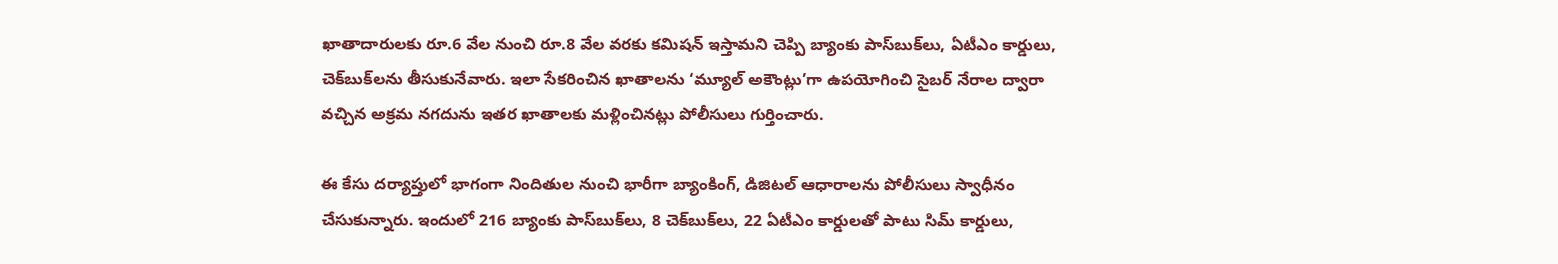ఖాతాదారులకు రూ.6 వేల నుంచి రూ.8 వేల వరకు కమిషన్ ఇస్తామని చెప్పి బ్యాంకు పాస్‌బుక్‌లు, ఏటీఎం కార్డులు, చెక్‌బుక్‌లను తీసుకునేవారు. ఇలా సేకరించిన ఖాతాలను ‘మ్యూల్ అకౌంట్లు’గా ఉపయోగించి సైబర్ నేరాల ద్వారా వచ్చిన అక్రమ నగదును ఇతర ఖాతాలకు మళ్లించినట్లు పోలీసులు గుర్తించారు.

ఈ కేసు దర్యాప్తులో భాగంగా నిందితుల నుంచి భారీగా బ్యాంకింగ్, డిజిటల్ ఆధారాలను పోలీసులు స్వాధీనం చేసుకున్నారు. ఇందులో 216 బ్యాంకు పాస్‌బుక్‌లు, 8 చెక్‌బుక్‌లు, 22 ఏటీఎం కార్డులతో పాటు సిమ్ కార్డులు,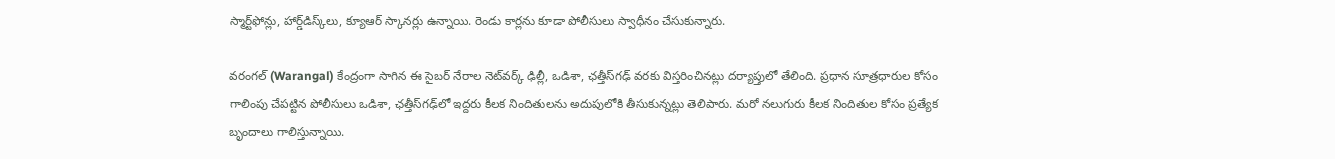స్మార్ట్‌ఫోన్లు, హార్డ్‌డిస్క్‌లు, క్యూఆర్ స్కానర్లు ఉన్నాయి. రెండు కార్లను కూడా పోలీసులు స్వాధీనం చేసుకున్నారు.

వరంగల్ (Warangal) కేంద్రంగా సాగిన ఈ సైబర్ నేరాల నెట్‌వర్క్ ఢిల్లీ, ఒడిశా, ఛత్తీస్‌గఢ్ వరకు విస్తరించినట్లు దర్యాప్తులో తేలింది. ప్రధాన సూత్రధారుల కోసం గాలింపు చేపట్టిన పోలీసులు ఒడిశా, ఛత్తీస్‌గఢ్‌లో ఇద్దరు కీలక నిందితులను అదుపులోకి తీసుకున్నట్లు తెలిపారు. మరో నలుగురు కీలక నిందితుల కోసం ప్రత్యేక బృందాలు గాలిస్తున్నాయి.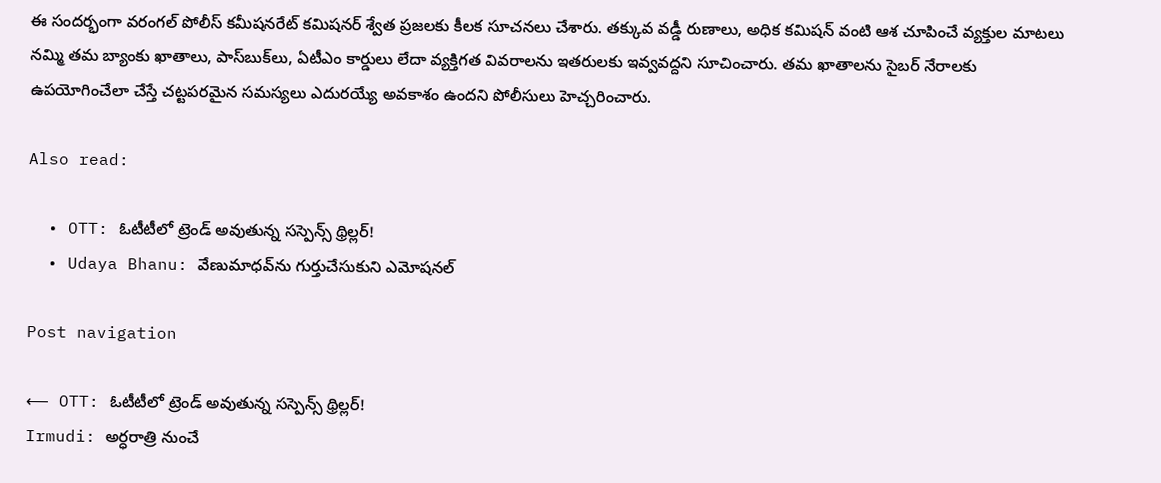ఈ సందర్భంగా వరంగల్ పోలీస్ కమీషనరేట్ కమిషనర్ శ్వేత ప్రజలకు కీలక సూచనలు చేశారు. తక్కువ వడ్డీ రుణాలు, అధిక కమిషన్ వంటి ఆశ చూపించే వ్యక్తుల మాటలు నమ్మి తమ బ్యాంకు ఖాతాలు, పాస్‌బుక్‌లు, ఏటీఎం కార్డులు లేదా వ్యక్తిగత వివరాలను ఇతరులకు ఇవ్వవద్దని సూచించారు. తమ ఖాతాలను సైబర్ నేరాలకు ఉపయోగించేలా చేస్తే చట్టపరమైన సమస్యలు ఎదురయ్యే అవకాశం ఉందని పోలీసులు హెచ్చరించారు.

Also read:

  • OTT: ఓటీటీలో ట్రెండ్ అవుతున్న సస్పెన్స్ థ్రిల్లర్!
  • Udaya Bhanu: వేణుమాధవ్‌ను గుర్తుచేసుకుని ఎమోషనల్

Post navigation

⟵ OTT: ఓటీటీలో ట్రెండ్ అవుతున్న సస్పెన్స్ థ్రిల్లర్!
Irmudi: అర్ధరాత్రి నుంచే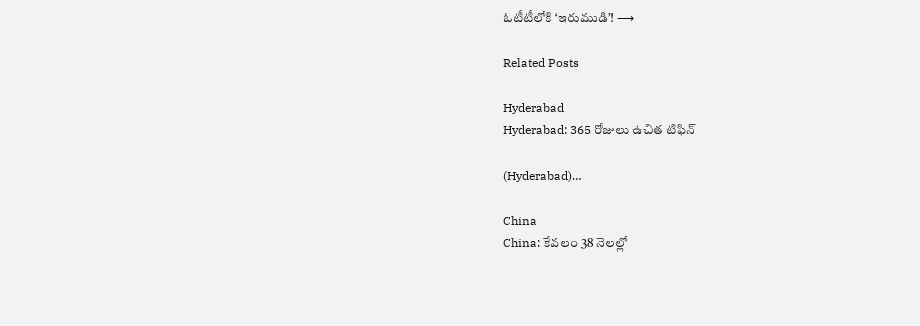ఓటీటీలోకి ‘ఇరుముడి’! ⟶

Related Posts

Hyderabad
Hyderabad: 365 రోజులు ఉచిత టిఫిన్

(Hyderabad)…

China
China: కేవలం 38 నెలల్లో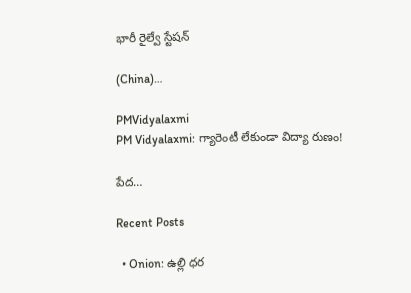భారీ రైల్వే స్టేషన్

(China)…

PMVidyalaxmi
PM Vidyalaxmi: గ్యారెంటీ లేకుండా విద్యా రుణం!

పేద…

Recent Posts

  • Onion: ఉల్లి ధర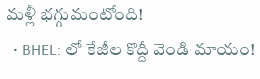మళ్లీ భగ్గుమంటోంది!
  • BHEL: లో కేజీల కొద్దీ వెండి మాయం!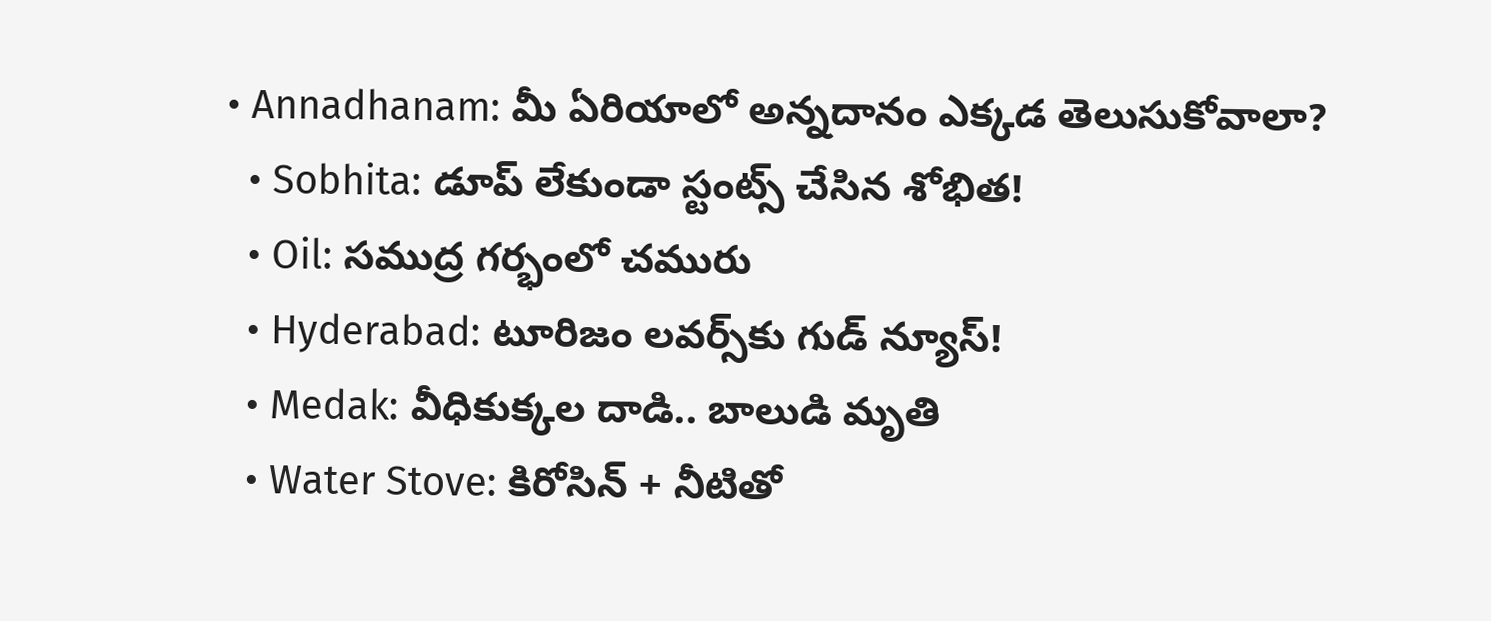• Annadhanam: మీ ఏరియాలో అన్నదానం ఎక్కడ తెలుసుకోవాలా?
  • Sobhita: డూప్ లేకుండా స్టంట్స్ చేసిన శోభిత!
  • Oil: సముద్ర గర్భంలో చమురు
  • Hyderabad: టూరిజం లవర్స్‌కు గుడ్ న్యూస్!
  • Medak: వీధికుక్కల దాడి.. బాలుడి మృతి
  • Water Stove: కిరోసిన్ + నీటితో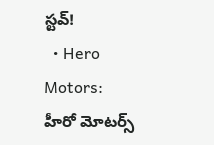స్టవ్!
  • Hero Motors: హీరో మోటర్స్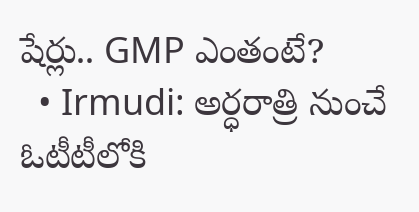షేర్లు.. GMP ఎంతంటే?
  • Irmudi: అర్ధరాత్రి నుంచే ఓటీటీలోకి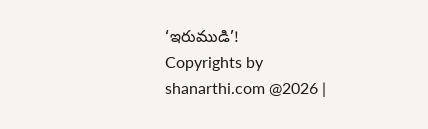‘ఇరుముడి’!
Copyrights by shanarthi.com @2026 |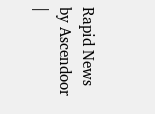Rapid News by Ascendoor |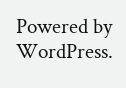Powered by WordPress.